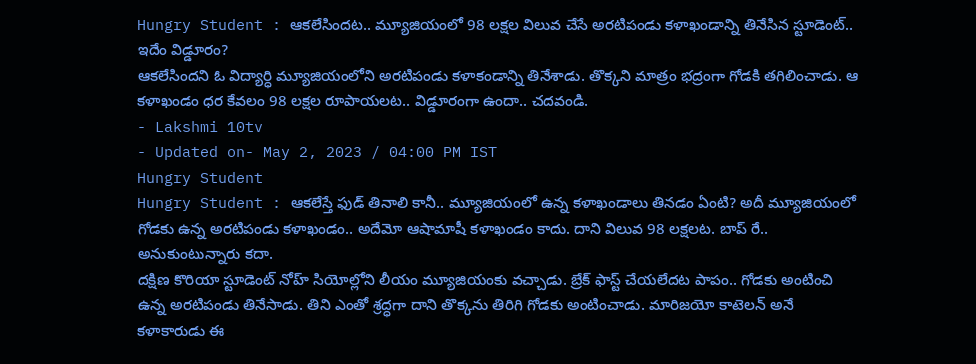Hungry Student : ఆకలేసిందట.. మ్యూజియంలో 98 లక్షల విలువ చేసే అరటిపండు కళాఖండాన్ని తినేసిన స్టూడెంట్.. ఇదేం విడ్డూరం?
ఆకలేసిందని ఓ విద్యార్ధి మ్యూజియంలోని అరటిపండు కళాకండాన్ని తినేశాడు. తొక్కని మాత్రం భద్రంగా గోడకి తగిలించాడు. ఆ కళాఖండం ధర కేవలం 98 లక్షల రూపాయలట.. విడ్డూరంగా ఉందా.. చదవండి.
- Lakshmi 10tv
- Updated on- May 2, 2023 / 04:00 PM IST
Hungry Student
Hungry Student : ఆకలేస్తే ఫుడ్ తినాలి కానీ.. మ్యూజియంలో ఉన్న కళాఖండాలు తినడం ఏంటి? అదీ మ్యూజియంలో గోడకు ఉన్న అరటిపండు కళాఖండం.. అదేమో ఆషామాషీ కళాఖండం కాదు. దాని విలువ 98 లక్షలట. బాప్ రే.. అనుకుంటున్నారు కదా.
దక్షిణ కొరియా స్టూడెంట్ నోహ్ సియోల్లోని లీయం మ్యూజియంకు వచ్చాడు. బ్రేక్ ఫాస్ట్ చేయలేదట పాపం.. గోడకు అంటించి ఉన్న అరటిపండు తినేసాడు. తిని ఎంతో శ్రద్ధగా దాని తొక్కను తిరిగి గోడకు అంటించాడు. మారిజయో కాటెలన్ అనే కళాకారుడు ఈ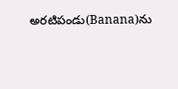అరటిపండు(Banana)ను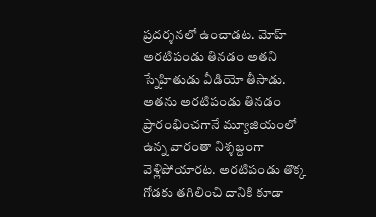ప్రదర్శనలో ఉంచాడట. మోహ్ అరటిపండు తినడం అతని స్నేహితుడు వీడియో తీసాడు. అతను అరటిపండు తినడం ప్రారంభించగానే మ్యూజియంలో ఉన్న వారంతా నిశ్శబ్దంగా వెళ్లిపోయారట. అరటిపండు తొక్క గోడకు తగిలించి దానికి కూడా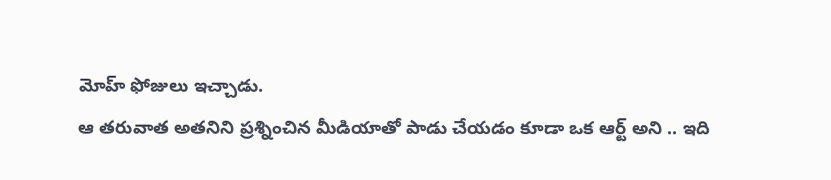మోహ్ ఫోజులు ఇచ్చాడు.
ఆ తరువాత అతనిని ప్రశ్నించిన మీడియాతో పాడు చేయడం కూడా ఒక ఆర్ట్ అని .. ఇది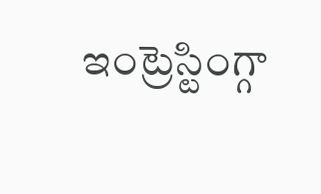ఇంట్రెస్టింగ్గా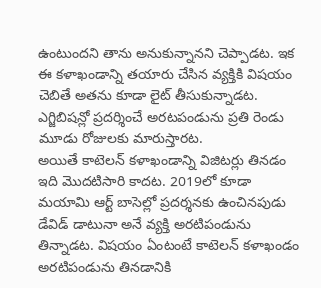ఉంటుందని తాను అనుకున్నానని చెప్పాడట. ఇక ఈ కళాఖండాన్ని తయారు చేసిన వ్యక్తికి విషయం చెబితే అతను కూడా లైట్ తీసుకున్నాడట. ఎగ్జిబిషన్లో ప్రదర్శించే అరటపండును ప్రతి రెండు మూడు రోజులకు మారుస్తారట.
అయితే కాటెలన్ కళాఖండాన్ని విజిటర్లు తినడం ఇది మొదటిసారి కాదట. 2019లో కూడా మయామి ఆర్ట్ బాసెల్లో ప్రదర్శనకు ఉంచినపుడు డేవిడ్ డాటునా అనే వ్యక్తి అరటిపండును తిన్నాడట. విషయం ఏంటంటే కాటెలన్ కళాఖండం అరటిపండును తినడానికి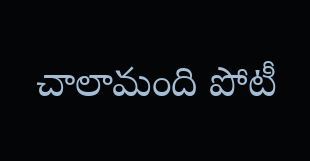చాలామంది పోటీ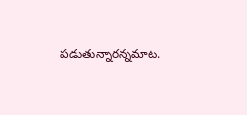పడుతున్నారన్నమాట.